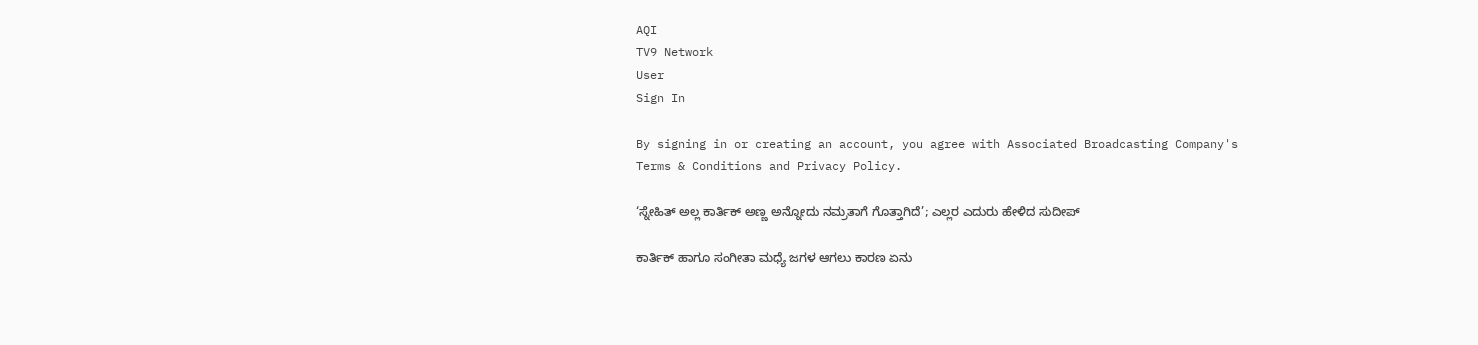AQI
TV9 Network
User
Sign In

By signing in or creating an account, you agree with Associated Broadcasting Company's Terms & Conditions and Privacy Policy.

‘ಸ್ನೇಹಿತ್ ಅಲ್ಲ ಕಾರ್ತಿಕ್ ಅಣ್ಣ ಅನ್ನೋದು ನಮ್ರತಾಗೆ ಗೊತ್ತಾಗಿದೆ’; ಎಲ್ಲರ ಎದುರು ಹೇಳಿದ ಸುದೀಪ್

ಕಾರ್ತಿಕ್ ಹಾಗೂ ಸಂಗೀತಾ ಮಧ್ಯೆ ಜಗಳ ಆಗಲು ಕಾರಣ ಏನು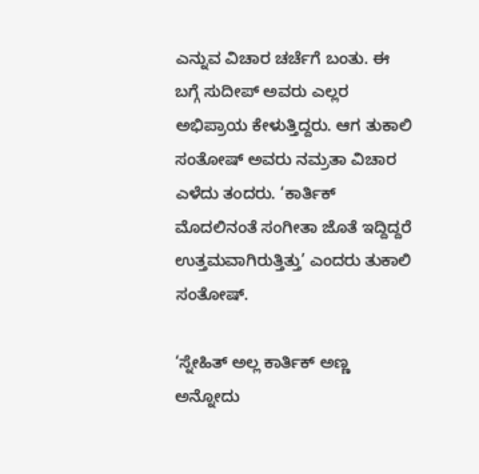ಎನ್ನುವ ವಿಚಾರ ಚರ್ಚೆಗೆ ಬಂತು. ಈ ಬಗ್ಗೆ ಸುದೀಪ್ ಅವರು ಎಲ್ಲರ ಅಭಿಪ್ರಾಯ ಕೇಳುತ್ತಿದ್ದರು. ಆಗ ತುಕಾಲಿ ಸಂತೋಷ್ ಅವರು ನಮ್ರತಾ ವಿಚಾರ ಎಳೆದು ತಂದರು. ‘ಕಾರ್ತಿಕ್ ಮೊದಲಿನಂತೆ ಸಂಗೀತಾ ಜೊತೆ ಇದ್ದಿದ್ದರೆ ಉತ್ತಮವಾಗಿರುತ್ತಿತ್ತು’ ಎಂದರು ತುಕಾಲಿ ಸಂತೋಷ್.

‘ಸ್ನೇಹಿತ್ ಅಲ್ಲ ಕಾರ್ತಿಕ್ ಅಣ್ಣ ಅನ್ನೋದು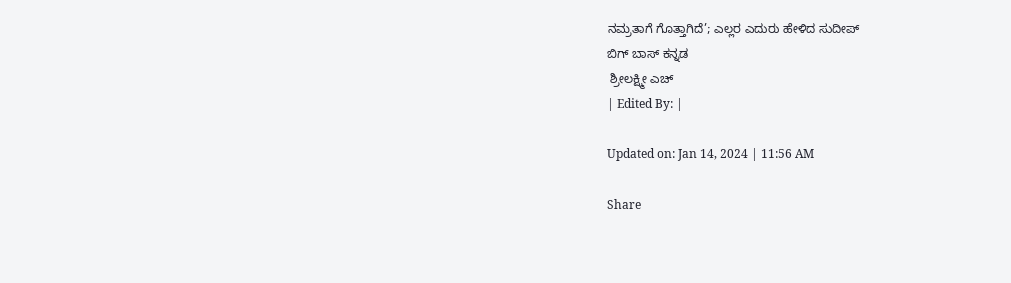ನಮ್ರತಾಗೆ ಗೊತ್ತಾಗಿದೆ’; ಎಲ್ಲರ ಎದುರು ಹೇಳಿದ ಸುದೀಪ್
ಬಿಗ್ ಬಾಸ್ ಕನ್ನಡ
 ಶ್ರೀಲಕ್ಷ್ಮೀ ಎಚ್
| Edited By: |

Updated on: Jan 14, 2024 | 11:56 AM

Share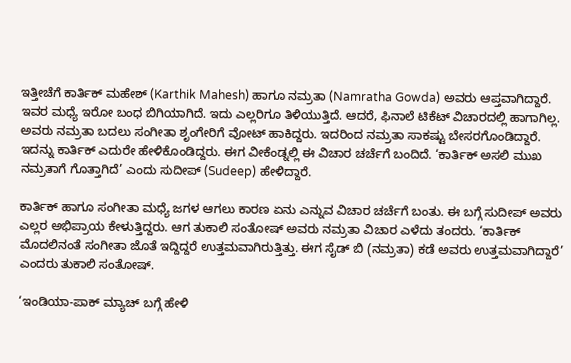ಇತ್ತೀಚೆಗೆ ಕಾರ್ತಿಕ್ ಮಹೇಶ್ (Karthik Mahesh) ಹಾಗೂ ನಮ್ರತಾ (Namratha Gowda) ಅವರು ಆಪ್ತವಾಗಿದ್ದಾರೆ. ಇವರ ಮಧ್ಯೆ ಇರೋ ಬಂಧ ಬಿಗಿಯಾಗಿದೆ. ಇದು ಎಲ್ಲರಿಗೂ ತಿಳಿಯುತ್ತಿದೆ. ಆದರೆ, ಫಿನಾಲೆ ಟಿಕೆಟ್ ವಿಚಾರದಲ್ಲಿ ಹಾಗಾಗಿಲ್ಲ. ಅವರು ನಮ್ರತಾ ಬದಲು ಸಂಗೀತಾ ಶೃಂಗೇರಿಗೆ ವೋಟ್ ಹಾಕಿದ್ದರು. ಇದರಿಂದ ನಮ್ರತಾ ಸಾಕಷ್ಟು ಬೇಸರಗೊಂಡಿದ್ದಾರೆ. ಇದನ್ನು ಕಾರ್ತಿಕ್ ಎದುರೇ ಹೇಳಿಕೊಂಡಿದ್ದರು. ಈಗ ವೀಕೆಂಡ್ನಲ್ಲಿ ಈ ವಿಚಾರ ಚರ್ಚೆಗೆ ಬಂದಿದೆ. ‘ಕಾರ್ತಿಕ್ ಅಸಲಿ ಮುಖ ನಮ್ರತಾಗೆ ಗೊತ್ತಾಗಿದೆ’ ಎಂದು ಸುದೀಪ್ (Sudeep) ಹೇಳಿದ್ದಾರೆ.

ಕಾರ್ತಿಕ್ ಹಾಗೂ ಸಂಗೀತಾ ಮಧ್ಯೆ ಜಗಳ ಆಗಲು ಕಾರಣ ಏನು ಎನ್ನುವ ವಿಚಾರ ಚರ್ಚೆಗೆ ಬಂತು. ಈ ಬಗ್ಗೆ ಸುದೀಪ್ ಅವರು ಎಲ್ಲರ ಅಭಿಪ್ರಾಯ ಕೇಳುತ್ತಿದ್ದರು. ಆಗ ತುಕಾಲಿ ಸಂತೋಷ್ ಅವರು ನಮ್ರತಾ ವಿಚಾರ ಎಳೆದು ತಂದರು. ‘ಕಾರ್ತಿಕ್ ಮೊದಲಿನಂತೆ ಸಂಗೀತಾ ಜೊತೆ ಇದ್ದಿದ್ದರೆ ಉತ್ತಮವಾಗಿರುತ್ತಿತ್ತು. ಈಗ ಸೈಡ್ ಬಿ (ನಮ್ರತಾ) ಕಡೆ ಅವರು ಉತ್ತಮವಾಗಿದ್ದಾರೆ’ ಎಂದರು ತುಕಾಲಿ ಸಂತೋಷ್.

‘ಇಂಡಿಯಾ-ಪಾಕ್ ಮ್ಯಾಚ್ ಬಗ್ಗೆ ಹೇಳಿ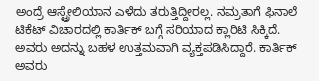ಅಂದ್ರೆ ಆಸ್ಟ್ರೇಲಿಯಾನ ಎಳೆದು ತರುತ್ತಿದ್ದೀರಲ್ಲ. ನಮ್ರತಾಗೆ ಫಿನಾಲೆ ಟಿಕೆಟ್ ವಿಚಾರದಲ್ಲಿ ಕಾರ್ತಿಕ್ ಬಗ್ಗೆ ಸರಿಯಾದ ಕ್ಲಾರಿಟಿ ಸಿಕ್ಕಿದೆ. ಅವರು ಅದನ್ನು ಬಹಳ ಉತ್ತಮವಾಗಿ ವ್ಯಕ್ತಪಡಿಸಿದ್ದಾರೆ. ಕಾರ್ತಿಕ್ ಅವರು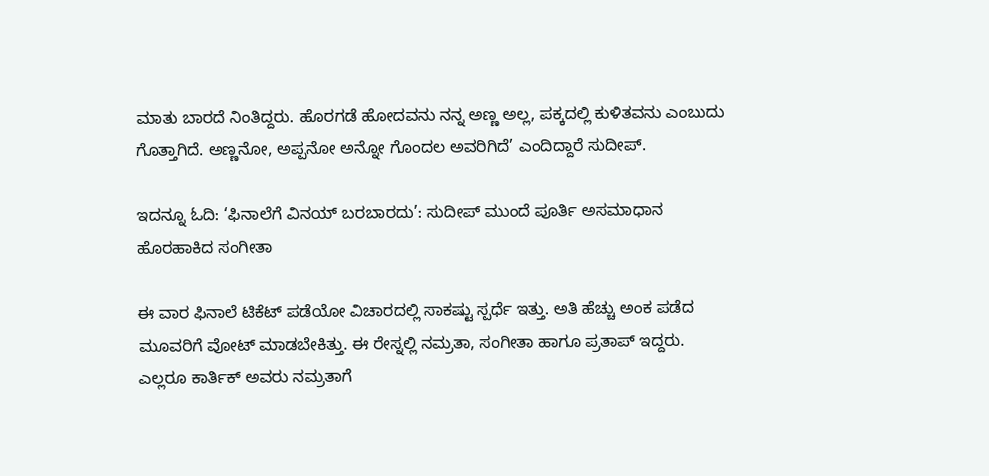ಮಾತು ಬಾರದೆ ನಿಂತಿದ್ದರು. ಹೊರಗಡೆ ಹೋದವನು ನನ್ನ ಅಣ್ಣ ಅಲ್ಲ, ಪಕ್ಕದಲ್ಲಿ ಕುಳಿತವನು ಎಂಬುದು ಗೊತ್ತಾಗಿದೆ. ಅಣ್ಣನೋ, ಅಪ್ಪನೋ ಅನ್ನೋ ಗೊಂದಲ ಅವರಿಗಿದೆ’ ಎಂದಿದ್ದಾರೆ ಸುದೀಪ್.

ಇದನ್ನೂ ಓದಿ: ‘ಫಿನಾಲೆಗೆ ವಿನಯ್ ಬರಬಾರದು’: ಸುದೀಪ್ ಮುಂದೆ ಪೂರ್ತಿ ಅಸಮಾಧಾನ ಹೊರಹಾಕಿದ ಸಂಗೀತಾ

ಈ ವಾರ ಫಿನಾಲೆ ಟಿಕೆಟ್ ಪಡೆಯೋ ವಿಚಾರದಲ್ಲಿ ಸಾಕಷ್ಟು ಸ್ಪರ್ಧೆ ಇತ್ತು. ಅತಿ ಹೆಚ್ಚು ಅಂಕ ಪಡೆದ ಮೂವರಿಗೆ ವೋಟ್ ಮಾಡಬೇಕಿತ್ತು. ಈ ರೇಸ್ನಲ್ಲಿ ನಮ್ರತಾ, ಸಂಗೀತಾ ಹಾಗೂ ಪ್ರತಾಪ್ ಇದ್ದರು. ಎಲ್ಲರೂ ಕಾರ್ತಿಕ್ ಅವರು ನಮ್ರತಾಗೆ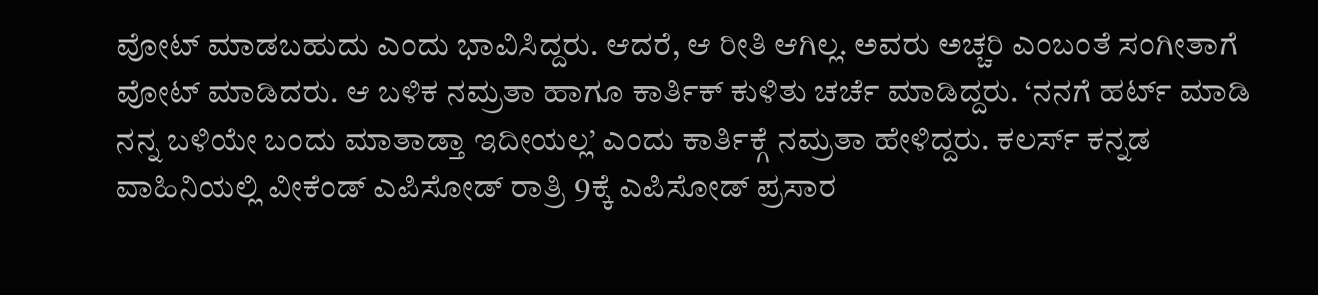ವೋಟ್ ಮಾಡಬಹುದು ಎಂದು ಭಾವಿಸಿದ್ದರು. ಆದರೆ, ಆ ರೀತಿ ಆಗಿಲ್ಲ. ಅವರು ಅಚ್ಚರಿ ಎಂಬಂತೆ ಸಂಗೀತಾಗೆ ವೋಟ್ ಮಾಡಿದರು. ಆ ಬಳಿಕ ನಮ್ರತಾ ಹಾಗೂ ಕಾರ್ತಿಕ್ ಕುಳಿತು ಚರ್ಚೆ ಮಾಡಿದ್ದರು. ‘ನನಗೆ ಹರ್ಟ್ ಮಾಡಿ ನನ್ನ ಬಳಿಯೇ ಬಂದು ಮಾತಾಡ್ತಾ ಇದೀಯಲ್ಲ’ ಎಂದು ಕಾರ್ತಿಕ್ಗೆ ನಮ್ರತಾ ಹೇಳಿದ್ದರು. ಕಲರ್ಸ್ ಕನ್ನಡ ವಾಹಿನಿಯಲ್ಲಿ ವೀಕೆಂಡ್ ಎಪಿಸೋಡ್ ರಾತ್ರಿ 9ಕ್ಕೆ ಎಪಿಸೋಡ್ ಪ್ರಸಾರ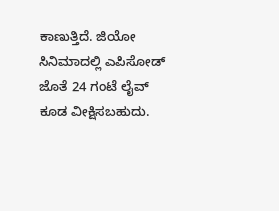ಕಾಣುತ್ತಿದೆ. ಜಿಯೋ ಸಿನಿಮಾದಲ್ಲಿ ಎಪಿಸೋಡ್ ಜೊತೆ 24 ಗಂಟೆ ಲೈವ್ ಕೂಡ ವೀಕ್ಷಿಸಬಹುದು.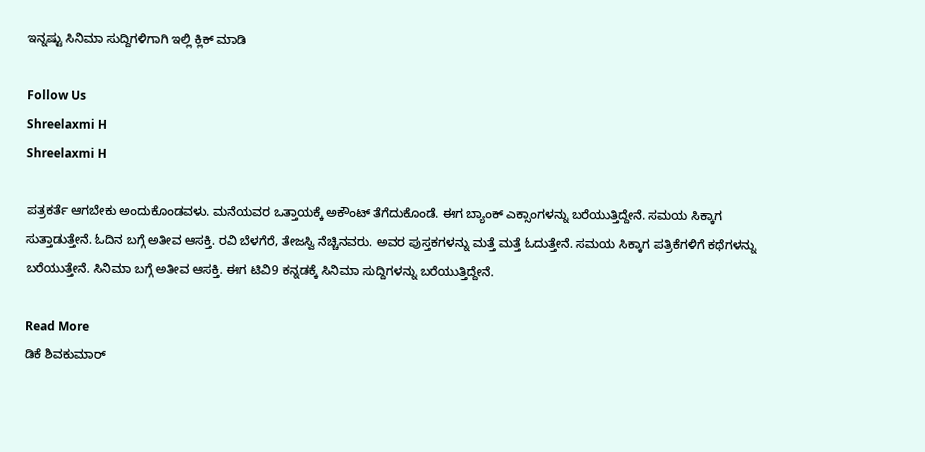ಇನ್ನಷ್ಟು ಸಿನಿಮಾ ಸುದ್ದಿಗಳಿಗಾಗಿ ಇಲ್ಲಿ ಕ್ಲಿಕ್ ಮಾಡಿ

Follow Us
Shreelaxmi H
Shreelaxmi H

ಪತ್ರಕರ್ತೆ ಆಗಬೇಕು ಅಂದುಕೊಂಡವಳು. ಮನೆಯವರ ಒತ್ತಾಯಕ್ಕೆ ಅಕೌಂಟ್ ತೆಗೆದುಕೊಂಡೆ. ಈಗ ಬ್ಯಾಂಕ್ ಎಕ್ಸಾಂಗಳನ್ನು ಬರೆಯುತ್ತಿದ್ದೇನೆ. ಸಮಯ ಸಿಕ್ಕಾಗ ಸುತ್ತಾಡುತ್ತೇನೆ. ಓದಿನ ಬಗ್ಗೆ ಅತೀವ ಆಸಕ್ತಿ. ರವಿ ಬೆಳಗೆರೆ, ತೇಜಸ್ವಿ ನೆಚ್ಚಿನವರು. ಅವರ ಪುಸ್ತಕಗಳನ್ನು ಮತ್ತೆ ಮತ್ತೆ ಓದುತ್ತೇನೆ. ಸಮಯ ಸಿಕ್ಕಾಗ ಪತ್ರಿಕೆಗಳಿಗೆ ಕಥೆಗಳನ್ನು ಬರೆಯುತ್ತೇನೆ. ಸಿನಿಮಾ ಬಗ್ಗೆ ಅತೀವ ಆಸಕ್ತಿ. ಈಗ ಟಿವಿ9 ಕನ್ನಡಕ್ಕೆ ಸಿನಿಮಾ ಸುದ್ದಿಗಳನ್ನು ಬರೆಯುತ್ತಿದ್ದೇನೆ.

Read More
ಡಿಕೆ ಶಿವಕುಮಾರ್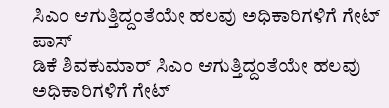ಸಿಎಂ ಆಗುತ್ತಿದ್ದಂತೆಯೇ ಹಲವು ಅಧಿಕಾರಿಗಳಿಗೆ ಗೇಟ್ ಪಾಸ್
ಡಿಕೆ ಶಿವಕುಮಾರ್ ಸಿಎಂ ಆಗುತ್ತಿದ್ದಂತೆಯೇ ಹಲವು ಅಧಿಕಾರಿಗಳಿಗೆ ಗೇಟ್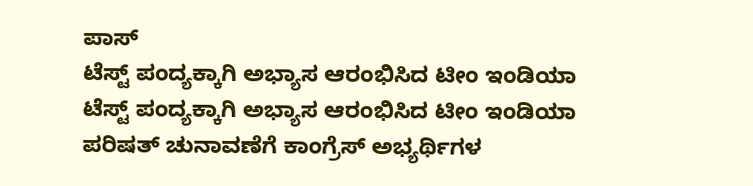ಪಾಸ್
ಟೆಸ್ಟ್ ಪಂದ್ಯಕ್ಕಾಗಿ ಅಭ್ಯಾಸ ಆರಂಭಿಸಿದ ಟೀಂ ಇಂಡಿಯಾ
ಟೆಸ್ಟ್ ಪಂದ್ಯಕ್ಕಾಗಿ ಅಭ್ಯಾಸ ಆರಂಭಿಸಿದ ಟೀಂ ಇಂಡಿಯಾ
ಪರಿಷತ್ ಚುನಾವಣೆಗೆ ಕಾಂಗ್ರೆಸ್ ಅಭ್ಯರ್ಥಿಗಳ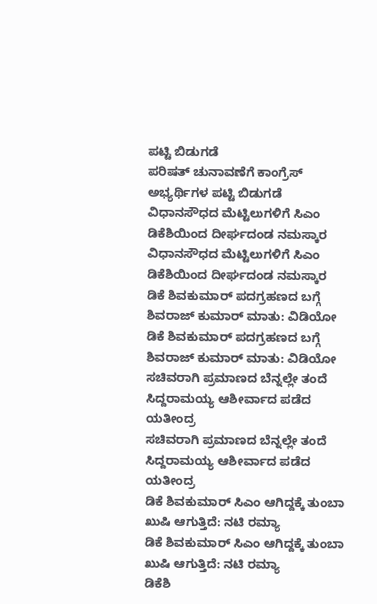ಪಟ್ಟಿ ಬಿಡುಗಡೆ
ಪರಿಷತ್ ಚುನಾವಣೆಗೆ ಕಾಂಗ್ರೆಸ್ ಅಭ್ಯರ್ಥಿಗಳ ಪಟ್ಟಿ ಬಿಡುಗಡೆ
ವಿಧಾನಸೌಧದ ಮೆಟ್ಟಿಲುಗಳಿಗೆ ಸಿಎಂ ಡಿಕೆಶಿಯಿಂದ ದೀರ್ಘದಂಡ ನಮಸ್ಕಾರ
ವಿಧಾನಸೌಧದ ಮೆಟ್ಟಿಲುಗಳಿಗೆ ಸಿಎಂ ಡಿಕೆಶಿಯಿಂದ ದೀರ್ಘದಂಡ ನಮಸ್ಕಾರ
ಡಿಕೆ ಶಿವಕುಮಾರ್ ಪದಗ್ರಹಣದ ಬಗ್ಗೆ ಶಿವರಾಜ್ ಕುಮಾರ್ ಮಾತು: ವಿಡಿಯೋ
ಡಿಕೆ ಶಿವಕುಮಾರ್ ಪದಗ್ರಹಣದ ಬಗ್ಗೆ ಶಿವರಾಜ್ ಕುಮಾರ್ ಮಾತು: ವಿಡಿಯೋ
ಸಚಿವರಾಗಿ ಪ್ರಮಾಣದ ಬೆನ್ನಲ್ಲೇ ತಂದೆ ಸಿದ್ದರಾಮಯ್ಯ ಆಶೀರ್ವಾದ ಪಡೆದ ಯತೀಂದ್ರ
ಸಚಿವರಾಗಿ ಪ್ರಮಾಣದ ಬೆನ್ನಲ್ಲೇ ತಂದೆ ಸಿದ್ದರಾಮಯ್ಯ ಆಶೀರ್ವಾದ ಪಡೆದ ಯತೀಂದ್ರ
ಡಿಕೆ ಶಿವಕುಮಾರ್ ಸಿಎಂ ಆಗಿದ್ದಕ್ಕೆ ತುಂಬಾ ಖುಷಿ ಆಗುತ್ತಿದೆ: ನಟಿ ರಮ್ಯಾ
ಡಿಕೆ ಶಿವಕುಮಾರ್ ಸಿಎಂ ಆಗಿದ್ದಕ್ಕೆ ತುಂಬಾ ಖುಷಿ ಆಗುತ್ತಿದೆ: ನಟಿ ರಮ್ಯಾ
ಡಿಕೆಶಿ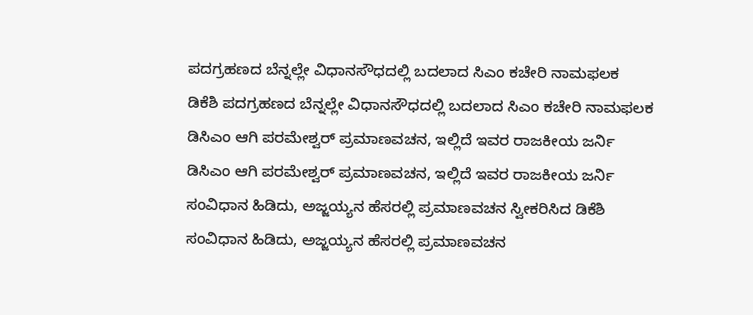ಪದಗ್ರಹಣದ ಬೆನ್ನಲ್ಲೇ ವಿಧಾನಸೌಧದಲ್ಲಿ ಬದಲಾದ ಸಿಎಂ ಕಚೇರಿ ನಾಮಫಲಕ
ಡಿಕೆಶಿ ಪದಗ್ರಹಣದ ಬೆನ್ನಲ್ಲೇ ವಿಧಾನಸೌಧದಲ್ಲಿ ಬದಲಾದ ಸಿಎಂ ಕಚೇರಿ ನಾಮಫಲಕ
ಡಿಸಿಎಂ ಆಗಿ ಪರಮೇಶ್ವರ್ ಪ್ರಮಾಣವಚನ, ಇಲ್ಲಿದೆ ಇವರ ರಾಜಕೀಯ ಜರ್ನಿ
ಡಿಸಿಎಂ ಆಗಿ ಪರಮೇಶ್ವರ್ ಪ್ರಮಾಣವಚನ, ಇಲ್ಲಿದೆ ಇವರ ರಾಜಕೀಯ ಜರ್ನಿ
ಸಂವಿಧಾನ ಹಿಡಿದು, ಅಜ್ಜಯ್ಯನ ಹೆಸರಲ್ಲಿ ಪ್ರಮಾಣವಚನ ಸ್ವೀಕರಿಸಿದ ಡಿಕೆಶಿ
ಸಂವಿಧಾನ ಹಿಡಿದು, ಅಜ್ಜಯ್ಯನ ಹೆಸರಲ್ಲಿ ಪ್ರಮಾಣವಚನ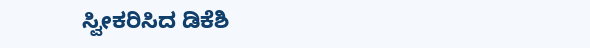ಸ್ವೀಕರಿಸಿದ ಡಿಕೆಶಿ